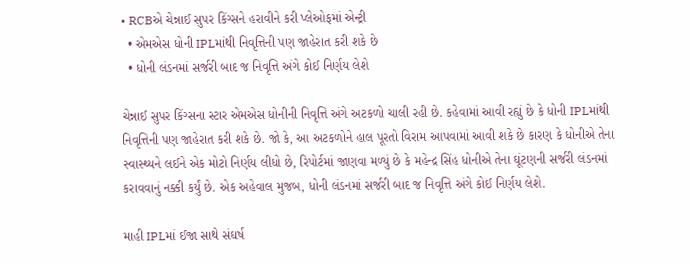• RCBએ ચેન્નાઈ સુપર કિંગ્સને હરાવીને કરી પ્લેઓફમાં એન્ટ્રી
  • એમએસ ધોની IPLમાંથી નિવૃત્તિની પણ જાહેરાત કરી શકે છે
  • ધોની લંડનમાં સર્જરી બાદ જ નિવૃત્તિ અંગે કોઈ નિર્ણય લેશે

ચેન્નાઈ સુપર કિંગ્સના સ્ટાર એમએસ ધોનીની નિવૃત્તિ અંગે અટકળો ચાલી રહી છે. કહેવામાં આવી રહ્યું છે કે ધોની IPLમાંથી નિવૃત્તિની પણ જાહેરાત કરી શકે છે. જો કે, આ અટકળોને હાલ પૂરતો વિરામ આપવામાં આવી શકે છે કારણ કે ધોનીએ તેના સ્વાસ્થ્યને લઈને એક મોટો નિર્ણય લીધો છે, રિપોર્ટમાં જાણવા મળ્યું છે કે મહેન્દ્ર સિંહ ધોનીએ તેના ઘૂંટણની સર્જરી લંડનમાં કરાવવાનું નક્કી કર્યું છે. એક અહેવાલ મુજબ, ધોની લંડનમાં સર્જરી બાદ જ નિવૃત્તિ અંગે કોઈ નિર્ણય લેશે.

માહી IPLમાં ઈજા સાથે સંઘર્ષ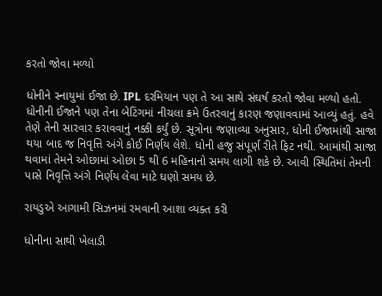કરતો જોવા મળ્યો

ધોનીને સ્નાયુમાં ઈજા છે. IPL દરમિયાન પણ તે આ સાથે સંઘર્ષ કરતો જોવા મળ્યો હતો. ધોનીની ઈજાને પણ તેના બેટિંગમાં નીચલા ક્રમે ઉતરવાનું કારણ જણાવવામાં આવ્યું હતું. હવે તેણે તેની સારવાર કરાવવાનું નક્કી કર્યું છે. સૂત્રોના જણાવ્યા અનુસાર, ધોની ઈજામાંથી સાજા થયા બાદ જ નિવૃત્તિ અંગે કોઈ નિર્ણય લેશે. ધોની હજુ સંપૂર્ણ રીતે ફિટ નથી. આમાંથી સાજા થવામાં તેમને ઓછામાં ઓછા 5 થી 6 મહિનાનો સમય લાગી શકે છે. આવી સ્થિતિમાં તેમની પાસે નિવૃત્તિ અંગે નિર્ણય લેવા માટે ઘણો સમય છે.

રાયડુએ આગામી સિઝનમાં રમવાની આશા વ્યક્ત કરી

ધોનીના સાથી ખેલાડી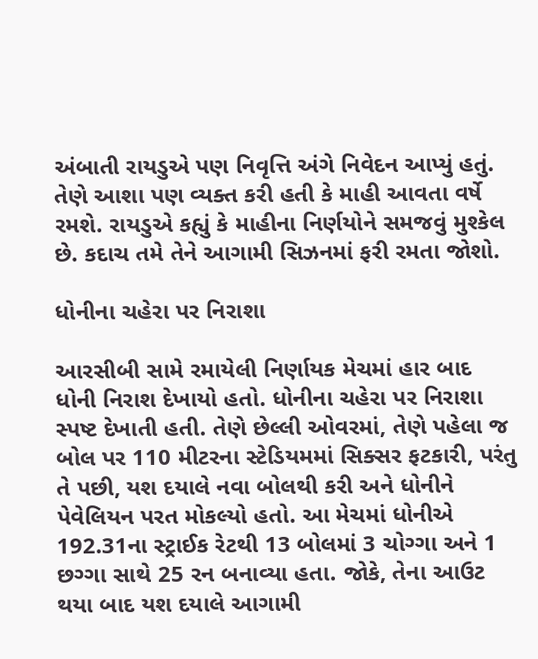અંબાતી રાયડુએ પણ નિવૃત્તિ અંગે નિવેદન આપ્યું હતું. તેણે આશા પણ વ્યક્ત કરી હતી કે માહી આવતા વર્ષે રમશે. રાયડુએ કહ્યું કે માહીના નિર્ણયોને સમજવું મુશ્કેલ છે. કદાચ તમે તેને આગામી સિઝનમાં ફરી રમતા જોશો.

ધોનીના ચહેરા પર નિરાશા

આરસીબી સામે રમાયેલી નિર્ણાયક મેચમાં હાર બાદ ધોની નિરાશ દેખાયો હતો. ધોનીના ચહેરા પર નિરાશા સ્પષ્ટ દેખાતી હતી. તેણે છેલ્લી ઓવરમાં, તેણે પહેલા જ બોલ પર 110 મીટરના સ્ટેડિયમમાં સિક્સર ફટકારી, પરંતુ તે પછી, યશ દયાલે નવા બોલથી કરી અને ધોનીને પેવેલિયન પરત મોકલ્યો હતો. આ મેચમાં ધોનીએ 192.31ના સ્ટ્રાઈક રેટથી 13 બોલમાં 3 ચોગ્ગા અને 1 છગ્ગા સાથે 25 રન બનાવ્યા હતા. જોકે, તેના આઉટ થયા બાદ યશ દયાલે આગામી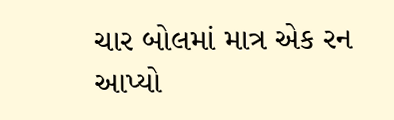ચાર બોલમાં માત્ર એક રન આપ્યો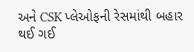અને CSK પ્લેઓફની રેસમાંથી બહાર થઈ ગઈ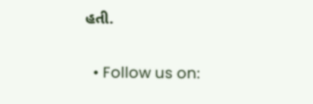હતી.

  • Follow us on: